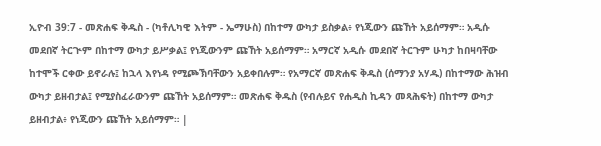ኢዮብ 39:7 - መጽሐፍ ቅዱስ - (ካቶሊካዊ እትም - ኤማሁስ) በከተማ ውካታ ይስቃል፥ የነጂውን ጩኸት አይሰማም። አዲሱ መደበኛ ትርጒም በከተማ ውካታ ይሥቃል፤ የነጂውንም ጩኸት አይሰማም። አማርኛ አዲሱ መደበኛ ትርጉም ሁካታ ከበዛባቸው ከተሞች ርቀው ይኖራሉ፤ ከኋላ እየነዳ የሚጮኽባቸውን አይቀበሉም። የአማርኛ መጽሐፍ ቅዱስ (ሰማንያ አሃዱ) በከተማው ሕዝብ ውካታ ይዘብታል፤ የሚያስፈራውንም ጩኸት አይሰማም። መጽሐፍ ቅዱስ (የብሉይና የሐዲስ ኪዳን መጻሕፍት) በከተማ ውካታ ይዘብታል፥ የነጂውን ጩኸት አይሰማም። |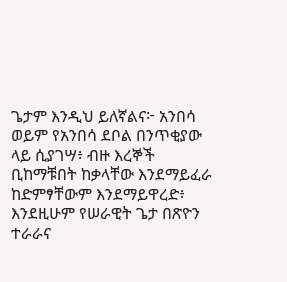ጌታም እንዲህ ይለኛልና፦ አንበሳ ወይም የአንበሳ ደቦል በንጥቂያው ላይ ሲያገሣ፥ ብዙ እረኞች ቢከማቹበት ከቃላቸው እንደማይፈራ ከድምፃቸውም እንደማይዋረድ፥ እንደዚሁም የሠራዊት ጌታ በጽዮን ተራራና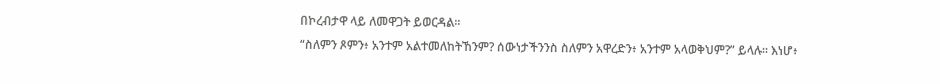በኮረብታዋ ላይ ለመዋጋት ይወርዳል።
“ስለምን ጾምን፥ አንተም አልተመለከትኸንም? ሰውነታችንንስ ስለምን አዋረድን፥ አንተም አላወቅህም?” ይላሉ። እነሆ፥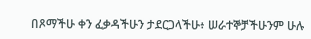በጾማችሁ ቀን ፈቃዳችሁን ታደርጋላችሁ፥ ሠራተኞቻችሁንም ሁሉ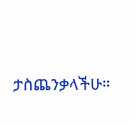ታስጨንቃላችሁ።